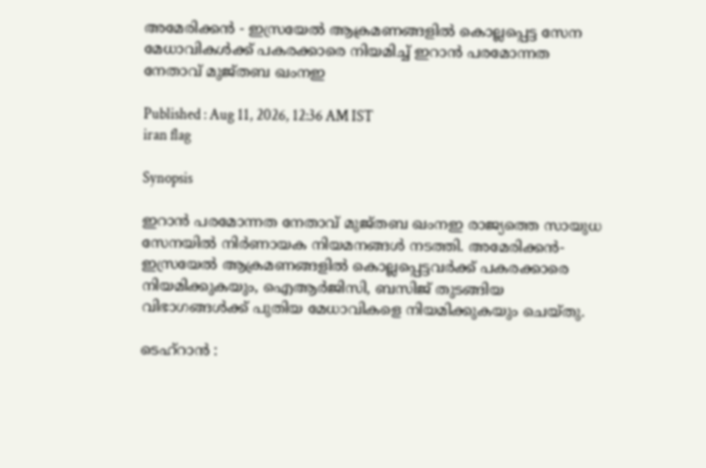അമേരിക്കൻ - ഇസ്രയേൽ ആക്രമണങ്ങളിൽ കൊല്ലപ്പെട്ട സേന മേധാവികൾക്ക് പകരക്കാരെ നിയമിച്ച് ഇറാൻ പരമോന്നത നേതാവ് മുജ്തബ ഖംനഇ

Published : Aug 11, 2026, 12:36 AM IST
iran flag

Synopsis

ഇറാൻ പരമോന്നത നേതാവ് മുജ്തബ ഖംനഇ രാജ്യത്തെ സായുധ സേനയിൽ നിർണായക നിയമനങ്ങൾ നടത്തി. അമേരിക്കൻ-ഇസ്രയേൽ ആക്രമണങ്ങളിൽ കൊല്ലപ്പെട്ടവർക്ക് പകരക്കാരെ നിയമിക്കുകയും, ഐആർജിസി, ബസിജ് തുടങ്ങിയ വിഭാഗങ്ങൾക്ക് പുതിയ മേധാവികളെ നിയമിക്കുകയും ചെയ്തു.

ടെഹ്റാൻ :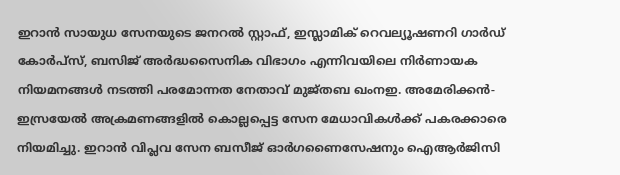ഇറാൻ സായുധ സേനയുടെ ജനറൽ സ്റ്റാഫ്, ഇസ്ലാമിക് റെവല്യൂഷണറി ഗാർഡ് കോർപ്സ്, ബസിജ് അർദ്ധസൈനിക വിഭാഗം എന്നിവയിലെ നിർണായക നിയമനങ്ങൾ നടത്തി പരമോന്നത നേതാവ് മുജ്തബ ഖംനഇ. അമേരിക്കൻ-ഇസ്രയേൽ അക്രമണങ്ങളിൽ കൊല്ലപ്പെട്ട സേന മേധാവികൾക്ക് പകരക്കാരെ നിയമിച്ചു. ഇറാൻ വിപ്ലവ സേന ബസീജ് ഓർഗണൈസേഷനും ഐആർജിസി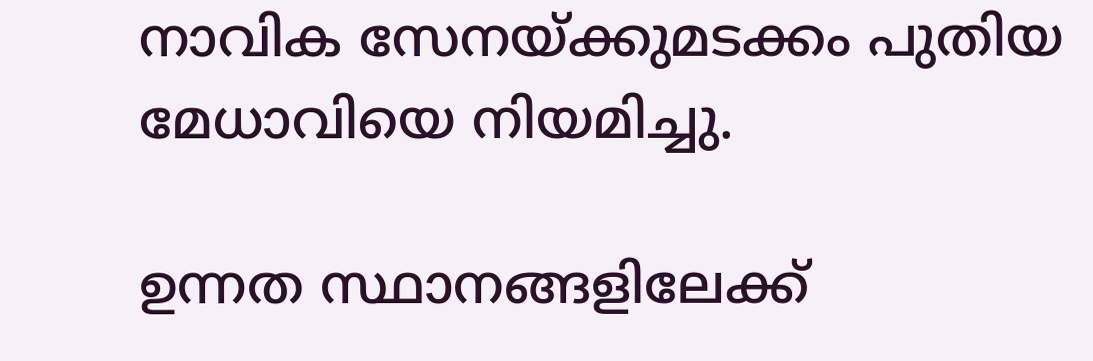നാവിക സേനയ്ക്കുമടക്കം പുതിയ മേധാവിയെ നിയമിച്ചു.

ഉന്നത സ്ഥാനങ്ങളിലേക്ക്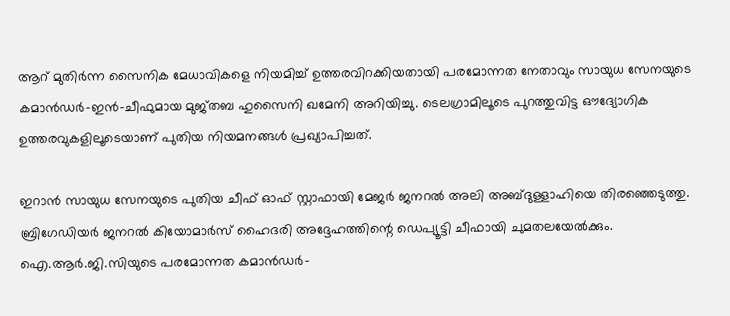ആറ് മുതിർന്ന സൈനിക മേധാവികളെ നിയമിച്ച് ഉത്തരവിറക്കിയതായി പരമോന്നത നേതാവും സായുധ സേനയുടെ കമാൻഡർ-ഇൻ-ചീഫുമായ മുജ്തബ ഹുസൈനി ഖമേനി അറിയിച്ചു. ടെലഗ്രാമിലൂടെ പുറത്തുവിട്ട ഔദ്യോഗിക ഉത്തരവുകളിലൂടെയാണ് പുതിയ നിയമനങ്ങൾ പ്രഖ്യാപിച്ചത്.

ഇറാൻ സായുധ സേനയുടെ പുതിയ ചീഫ് ഓഫ് സ്റ്റാഫായി മേജർ ജനറൽ അലി അബ്ദുള്ളാഹിയെ തിരഞ്ഞെടുത്തു. ബ്രിഗേഡിയർ ജനറൽ കിയോമാർസ് ഹൈദരി അദ്ദേഹത്തിന്റെ ഡെപ്യൂട്ടി ചീഫായി ചുമതലയേൽക്കും. ഐ.ആർ.ജി.സിയുടെ പരമോന്നത കമാൻഡർ-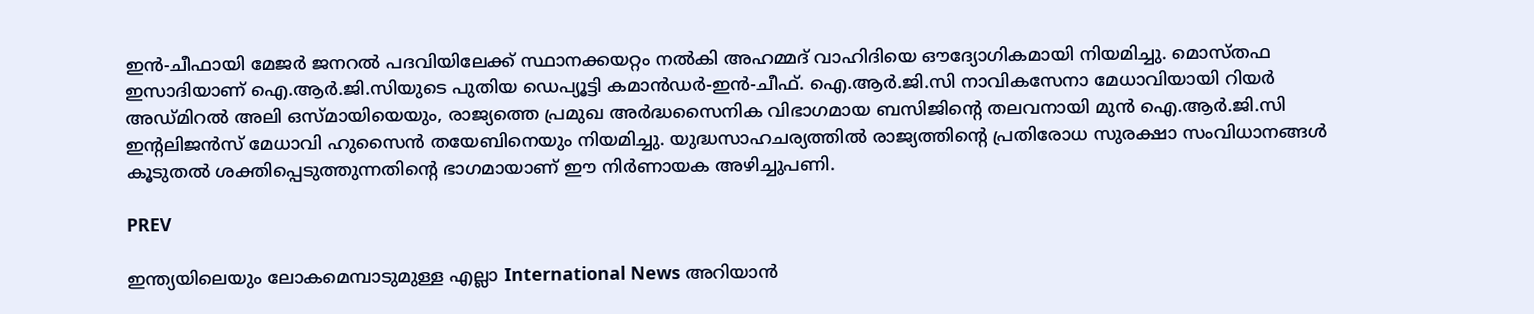ഇൻ-ചീഫായി മേജർ ജനറൽ പദവിയിലേക്ക് സ്ഥാനക്കയറ്റം നൽകി അഹമ്മദ് വാഹിദിയെ ഔദ്യോഗികമായി നിയമിച്ചു. മൊസ്തഫ ഇസാദിയാണ് ഐ.ആർ.ജി.സിയുടെ പുതിയ ഡെപ്യൂട്ടി കമാൻഡർ-ഇൻ-ചീഫ്. ഐ.ആർ.ജി.സി നാവികസേനാ മേധാവിയായി റിയർ അഡ്മിറൽ അലി ഒസ്മായിയെയും, രാജ്യത്തെ പ്രമുഖ അർദ്ധസൈനിക വിഭാഗമായ ബസിജിന്റെ തലവനായി മുൻ ഐ.ആർ.ജി.സി ഇന്റലിജൻസ് മേധാവി ഹുസൈൻ തയേബിനെയും നിയമിച്ചു. യുദ്ധസാഹചര്യത്തിൽ രാജ്യത്തിന്റെ പ്രതിരോധ സുരക്ഷാ സംവിധാനങ്ങൾ കൂടുതൽ ശക്തിപ്പെടുത്തുന്നതിന്റെ ഭാഗമായാണ് ഈ നിർണായക അഴിച്ചുപണി.

PREV

ഇന്ത്യയിലെയും ലോകമെമ്പാടുമുള്ള എല്ലാ International News അറിയാൻ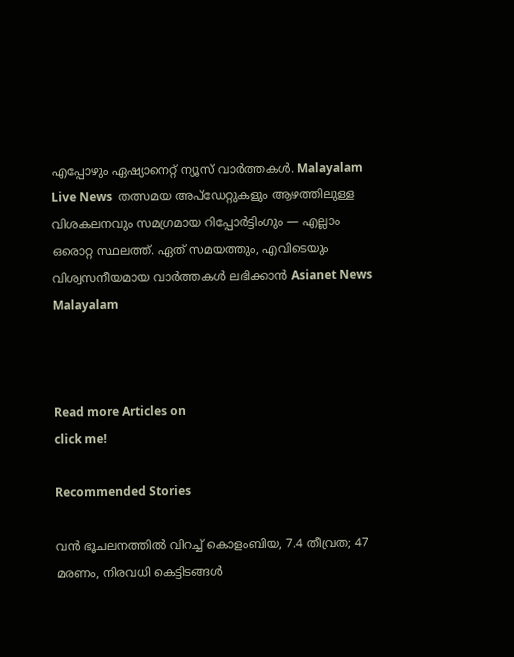എപ്പോഴും ഏഷ്യാനെറ്റ് ന്യൂസ് വാർത്തകൾ. Malayalam Live News  തത്സമയ അപ്‌ഡേറ്റുകളും ആഴത്തിലുള്ള വിശകലനവും സമഗ്രമായ റിപ്പോർട്ടിംഗും — എല്ലാം ഒരൊറ്റ സ്ഥലത്ത്. ഏത് സമയത്തും, എവിടെയും വിശ്വസനീയമായ വാർത്തകൾ ലഭിക്കാൻ Asianet News Malayalam



Read more Articles on
click me!

Recommended Stories

വൻ ഭൂചലനത്തിൽ വിറച്ച് കൊളംബിയ, 7.4 തീവ്രത; 47 മരണം, നിരവധി കെട്ടിടങ്ങൾ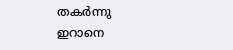തകർന്നു
ഇറാനെ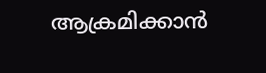ആക്രമിക്കാൻ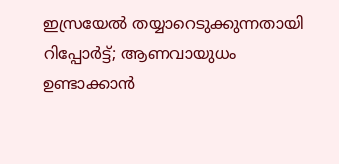ഇസ്രയേൽ തയ്യാറെടുക്കുന്നതായി റിപ്പോർട്ട്; ആണവായുധം ഉണ്ടാക്കാൻ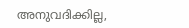അനുവദിക്കില്ല,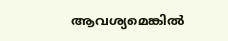ആവശ്യമെങ്കിൽ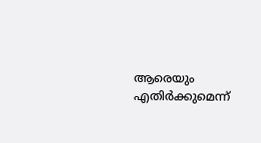ആരെയും എതിർക്കുമെന്ന്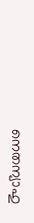നെതന്യാഹു